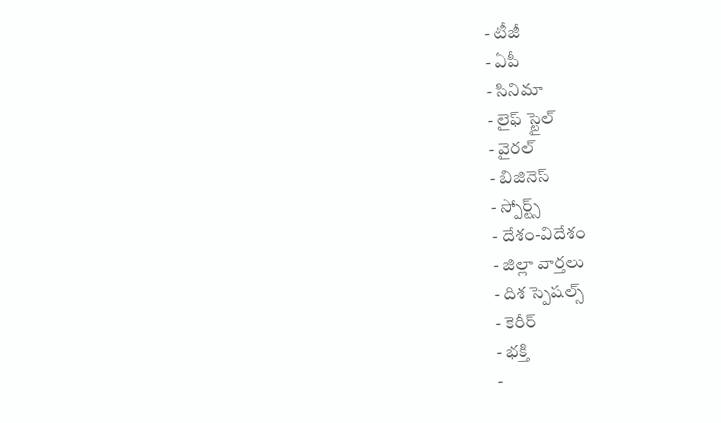- టీజీ
- ఏపీ
- సినిమా
- లైఫ్ స్టైల్
- వైరల్
- బిజినెస్
- స్పోర్ట్స్
- దేశం-విదేశం
- జిల్లా వార్తలు
- దిశ స్పెషల్స్
- కెరీర్
- భక్తి
-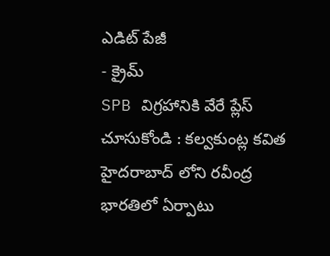ఎడిట్ పేజీ
- క్రైమ్
SPB విగ్రహానికి వేరే ప్లేస్ చూసుకోండి : కల్వకుంట్ల కవిత
హైదరాబాద్ లోని రవీంద్ర భారతిలో ఏర్పాటు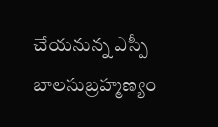చేయనున్న ఎస్పీ బాలసుబ్రహ్మణ్యం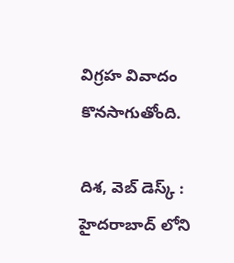విగ్రహ వివాదం కొనసాగుతోంది.

దిశ, వెబ్ డెస్క్ : హైదరాబాద్ లోని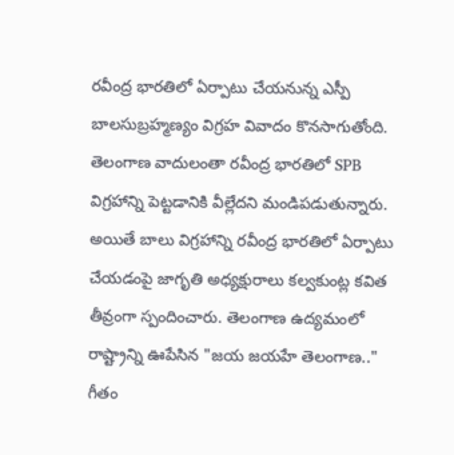రవీంద్ర భారతిలో ఏర్పాటు చేయనున్న ఎస్పీ బాలసుబ్రహ్మణ్యం విగ్రహ వివాదం కొనసాగుతోంది. తెలంగాణ వాదులంతా రవీంద్ర భారతిలో SPB విగ్రహాన్ని పెట్టడానికి వీల్లేదని మండిపడుతున్నారు. అయితే బాలు విగ్రహాన్ని రవీంద్ర భారతిలో ఏర్పాటు చేయడంపై జాగృతి అధ్యక్షురాలు కల్వకుంట్ల కవిత తీవ్రంగా స్పందించారు. తెలంగాణ ఉద్యమంలో రాష్ట్రాన్ని ఊపేసిన "జయ జయహే తెలంగాణ.." గీతం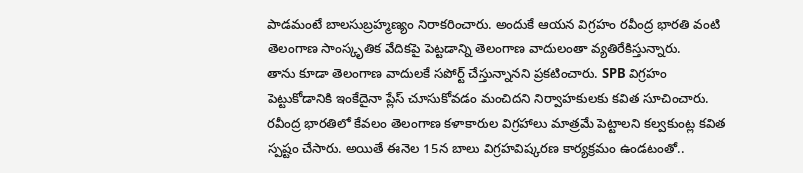పాడమంటే బాలసుబ్రహ్మణ్యం నిరాకరించారు. అందుకే ఆయన విగ్రహం రవీంద్ర భారతి వంటి తెలంగాణ సాంస్కృతిక వేదికపై పెట్టడాన్ని తెలంగాణ వాదులంతా వ్యతిరేకిస్తున్నారు.
తాను కూడా తెలంగాణ వాదులకే సపోర్ట్ చేస్తున్నానని ప్రకటించారు. SPB విగ్రహం పెట్టుకోడానికి ఇంకేదైనా ప్లేస్ చూసుకోవడం మంచిదని నిర్వాహకులకు కవిత సూచించారు. రవీంద్ర భారతిలో కేవలం తెలంగాణ కళాకారుల విగ్రహాలు మాత్రమే పెట్టాలని కల్వకుంట్ల కవిత స్పష్టం చేసారు. అయితే ఈనెల 15న బాలు విగ్రహవిష్కరణ కార్యక్రమం ఉండటంతో..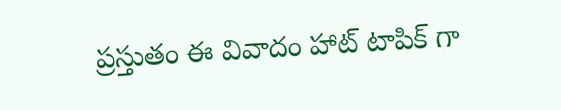ప్రస్తుతం ఈ వివాదం హాట్ టాపిక్ గా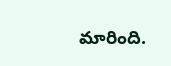మారింది.